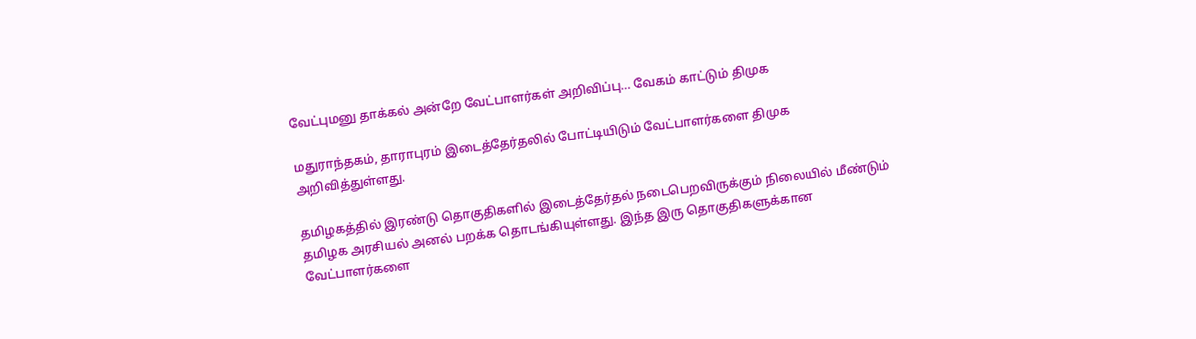வேட்புமனு தாக்கல் அன்றே வேட்பாளர்கள் அறிவிப்பு… வேகம் காட்டும் திமுக

மதுராந்தகம், தாராபுரம் இடைத்தேர்தலில் போட்டியிடும் வேட்பாளர்களை திமுக அறிவித்துள்ளது.

தமிழகத்தில் இரண்டு தொகுதிகளில் இடைத்தேர்தல் நடைபெறவிருக்கும் நிலையில் மீண்டும் தமிழக அரசியல் அனல் பறக்க தொடங்கியுள்ளது. இந்த இரு தொகுதிகளுக்கான வேட்பாளர்களை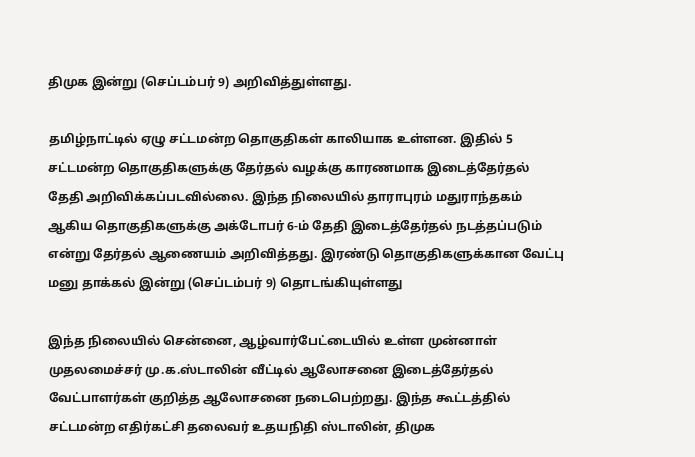திமுக இன்று (செப்டம்பர் 9) அறிவித்துள்ளது.

தமிழ்நாட்டில் ஏழு சட்டமன்ற தொகுதிகள் காலியாக உள்ளன. இதில் 5 சட்டமன்ற தொகுதிகளுக்கு தேர்தல் வழக்கு காரணமாக இடைத்தேர்தல் தேதி அறிவிக்கப்படவில்லை. இந்த நிலையில் தாராபுரம் மதுராந்தகம் ஆகிய தொகுதிகளுக்கு அக்டோபர் 6-ம் தேதி இடைத்தேர்தல் நடத்தப்படும் என்று தேர்தல் ஆணையம் அறிவித்தது. இரண்டு தொகுதிகளுக்கான வேட்பு மனு தாக்கல் இன்று (செப்டம்பர் 9) தொடங்கியுள்ளது

இந்த நிலையில் சென்னை, ஆழ்வார்பேட்டையில் உள்ள முன்னாள் முதலமைச்சர் மு.க.ஸ்டாலின் வீட்டில் ஆலோசனை இடைத்தேர்தல் வேட்பாளர்கள் குறித்த ஆலோசனை நடைபெற்றது. இந்த கூட்டத்தில் சட்டமன்ற எதிர்கட்சி தலைவர் உதயநிதி ஸ்டாலின், திமுக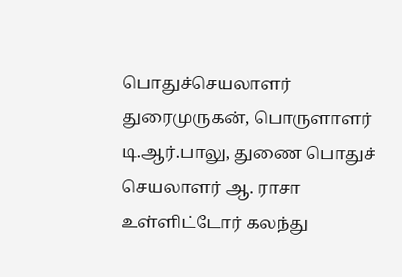பொதுச்செயலாளர் துரைமுருகன், பொருளாளர் டி.ஆர்.பாலு, துணை பொதுச் செயலாளர் ஆ. ராசா உள்ளிட்டோர் கலந்து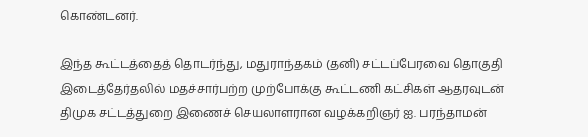கொண்டனர்.

இந்த கூட்டத்தைத் தொடர்ந்து, மதுராந்தகம் (தனி) சட்டப்பேரவை தொகுதி இடைத்தேர்தலில் மதச்சார்பற்ற முற்போக்கு கூட்டணி கட்சிகள் ஆதரவுடன் திமுக சட்டத்துறை இணைச் செயலாளரான வழக்கறிஞர் ஐ. பரந்தாமன்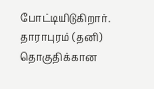போட்டியிடுகிறார். தாராபுரம் (தனி) தொகுதிக்கான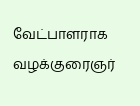வேட்பாளராக வழக்குரைஞர்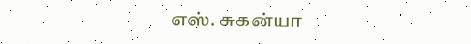எஸ். சுகன்யா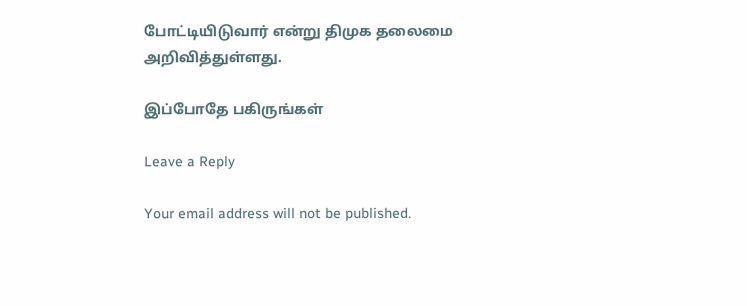போட்டியிடுவார் என்று திமுக தலைமை அறிவித்துள்ளது.

இப்போதே பகிருங்கள்

Leave a Reply

Your email address will not be published.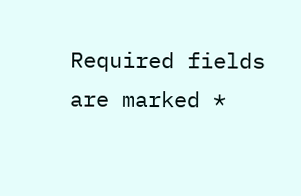Required fields are marked *